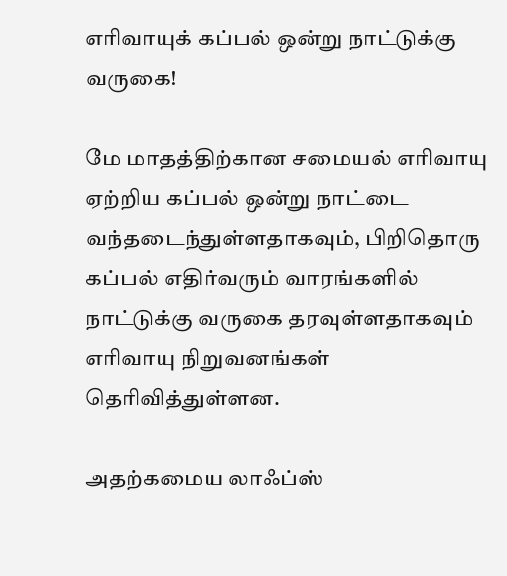எரிவாயுக் கப்பல் ஒன்று நாட்டுக்கு வருகை!

மே மாதத்திற்கான சமையல் எரிவாயு ஏற்றிய கப்பல் ஒன்று நாட்டை வந்தடைந்துள்ளதாகவும், பிறிதொரு கப்பல் எதிர்வரும் வாரங்களில் நாட்டுக்கு வருகை தரவுள்ளதாகவும் எரிவாயு நிறுவனங்கள் தெரிவித்துள்ளன.

அதற்கமைய லாஃப்ஸ்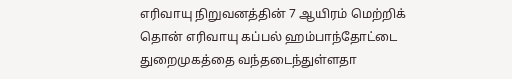எரிவாயு நிறுவனத்தின் 7 ஆயிரம் மெற்றிக் தொன் எரிவாயு கப்பல் ஹம்பாந்தோட்டை துறைமுகத்தை வந்தடைந்துள்ளதா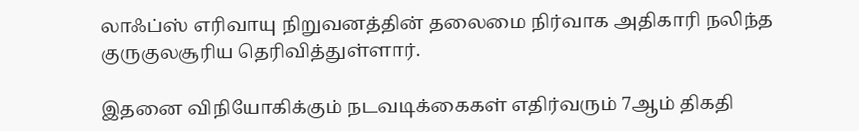லாஃப்ஸ் எரிவாயு நிறுவனத்தின் தலைமை நிர்வாக அதிகாரி நலிந்த குருகுலசூரிய தெரிவித்துள்ளார்.

இதனை விநியோகிக்கும் நடவடிக்கைகள் எதிர்வரும் 7ஆம் திகதி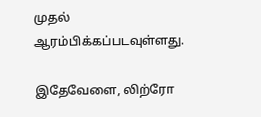முதல் ஆரம்பிக்கப்படவுள்ளது.

இதேவேளை, லிற்ரோ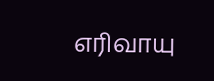எரிவாயு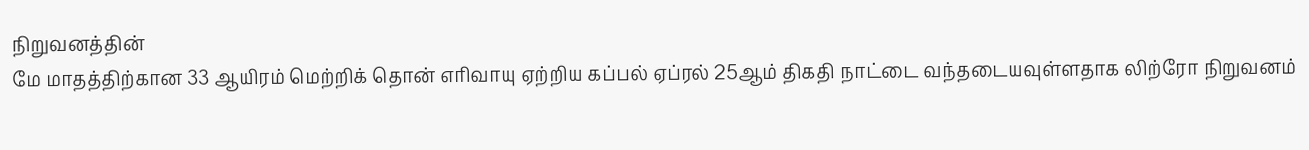நிறுவனத்தின்
மே மாதத்திற்கான 33 ஆயிரம் மெற்றிக் தொன் எரிவாயு ஏற்றிய கப்பல் ஏப்ரல் 25ஆம் திகதி நாட்டை வந்தடையவுள்ளதாக லிற்ரோ நிறுவனம்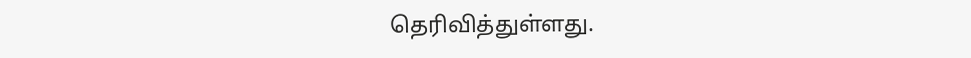தெரிவித்துள்ளது.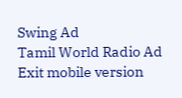Swing Ad
Tamil World Radio Ad
Exit mobile version